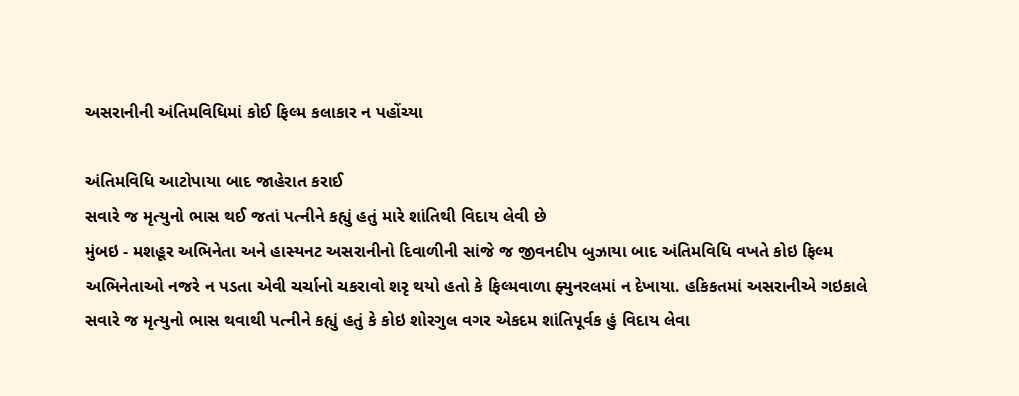અસરાનીની અંતિમવિધિમાં કોઈ ફિલ્મ કલાકાર ન પહોંચ્યા

અંતિમવિધિ આટોપાયા બાદ જાહેરાત કરાઈ
સવારે જ મૃત્યુનો ભાસ થઈ જતાં પત્નીને કહ્યું હતું મારે શાંતિથી વિદાય લેવી છે
મુંબઇ - મશહૂર અભિનેતા અને હાસ્યનટ અસરાનીનો દિવાળીની સાંજે જ જીવનદીપ બુઝાયા બાદ અંતિમવિધિ વખતે કોઇ ફિલ્મ અભિનેતાઓ નજરે ન પડતા એવી ચર્ચાનો ચકરાવો શરૃ થયો હતો કે ફિલ્મવાળા ફ્યુનરલમાં ન દેખાયા. હકિકતમાં અસરાનીએ ગઇકાલે સવારે જ મૃત્યુનો ભાસ થવાથી પત્નીને કહ્યું હતું કે કોઇ શોરગુલ વગર એકદમ શાંતિપૂર્વક હું વિદાય લેવા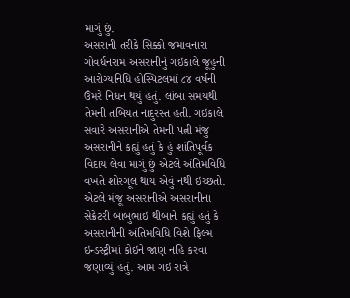માગું છું.
અસરાની તરીકે સિક્કો જમાવનારા ગોવર્ધનરામ અસરાનીનું ગઇકાલે જૂહુની આરોગ્યનિધિ હોસ્પિટલમાં ૮૪ વર્ષની ઉંમરે નિધન થયું હતું. લાંબા સમયથી તેમની તબિયત નાદુરસ્ત હતી. ગઇકાલે સવારે અસરાનીએ તેમની પત્ની મંજુ અસરાનીને કહ્યું હતું કે હું શાંતિપૂર્વક વિદાય લેવા માગું છું એટલે અંતિમવિધિ વખતે શોરગૂલ થાય એવું નથી ઇચ્છતો. એટલે મંજૂ અસરાનીએ અસરાનીના સેક્રેટરી બાબુભાઇ થીબાને કહ્યું હતું કે અસરાનીની અંતિમવિધિ વિશે ફિલ્મ ઇન્ડસ્ટ્રીમાં કોઇને જાણ નહિ કરવા જણાવ્યું હતું. આમ ગઇ રાત્રે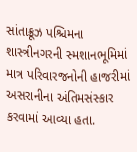સાંતાક્રૂઝ પશ્ચિમના શાસ્ત્રીનગરની સ્મશાનભૂમિમાં માત્ર પરિવારજનોની હાજરીમાં અસરાનીના અંતિમસંસ્કાર કરવામાં આવ્યા હતા.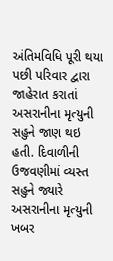અંતિમવિધિ પૂરી થયા પછી પરિવાર દ્વારા જાહેરાત કરાતાં અસરાનીના મૃત્યુની સહુને જાણ થઇ હતી. દિવાળીની ઉજવણીમાં વ્યસ્ત સહુને જ્યારે અસરાનીના મૃત્યુની ખબર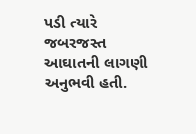પડી ત્યારે જબરજસ્ત આઘાતની લાગણી અનુભવી હતી.